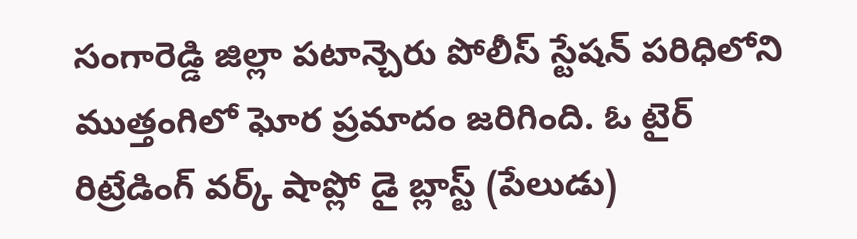సంగారెడ్డి జిల్లా పటాన్చెరు పోలీస్ స్టేషన్ పరిధిలోని ముత్తంగిలో ఘోర ప్రమాదం జరిగింది. ఓ టైర్ రిట్రేడింగ్ వర్క్ షాప్లో డై బ్లాస్ట్ (పేలుడు)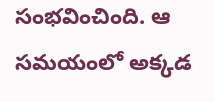సంభవించింది. ఆ సమయంలో అక్కడ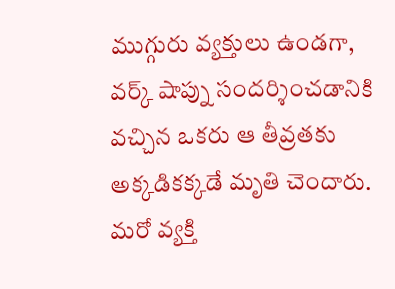ముగ్గురు వ్యక్తులు ఉండగా, వర్క్ షాప్ను సందర్శించడానికి వచ్చిన ఒకరు ఆ తీవ్రతకు అక్కడికక్కడే మృతి చెందారు. మరో వ్యక్తి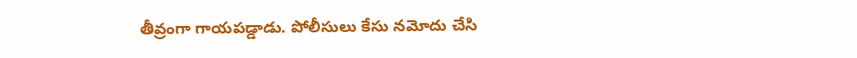తీవ్రంగా గాయపడ్డాడు. పోలీసులు కేసు నమోదు చేసి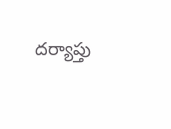దర్యాప్తు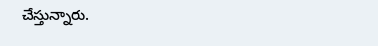చేస్తున్నారు.